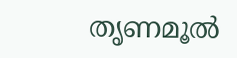തൃണമൂല്‍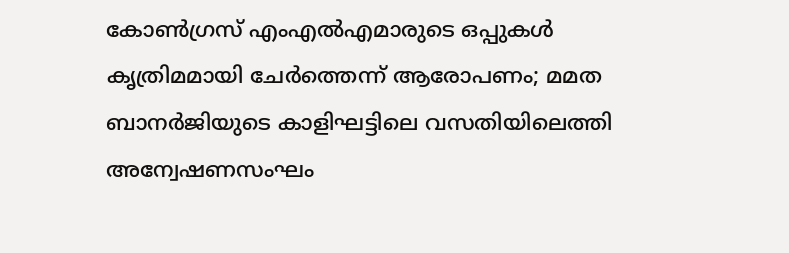കോണ്‍ഗ്രസ് എംഎല്‍എമാരുടെ ഒപ്പുകള്‍ കൃത്രിമമായി ചേര്‍ത്തെന്ന് ആരോപണം; മമത ബാനര്‍ജിയുടെ കാളിഘട്ടിലെ വസതിയിലെത്തി അന്വേഷണസംഘം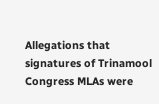Allegations that signatures of Trinamool Congress MLAs were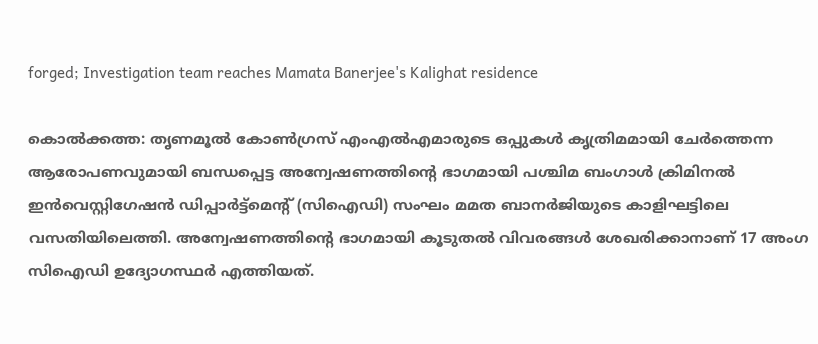forged; Investigation team reaches Mamata Banerjee's Kalighat residence

കൊല്‍ക്കത്ത: തൃണമൂല്‍ കോണ്‍ഗ്രസ് എംഎല്‍എമാരുടെ ഒപ്പുകള്‍ കൃത്രിമമായി ചേര്‍ത്തെന്ന ആരോപണവുമായി ബന്ധപ്പെട്ട അന്വേഷണത്തിന്റെ ഭാഗമായി പശ്ചിമ ബംഗാള്‍ ക്രിമിനല്‍ ഇന്‍വെസ്റ്റിഗേഷന്‍ ഡിപ്പാര്‍ട്ട്മെന്റ് (സിഐഡി) സംഘം മമത ബാനര്‍ജിയുടെ കാളിഘട്ടിലെ വസതിയിലെത്തി. അന്വേഷണത്തിന്റെ ഭാഗമായി കൂടുതല്‍ വിവരങ്ങള്‍ ശേഖരിക്കാനാണ് 17 അംഗ സിഐഡി ഉദ്യോഗസ്ഥര്‍ എത്തിയത്.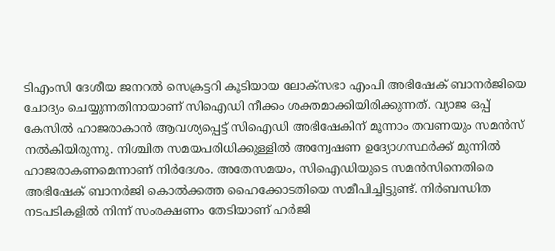ടിഎംസി ദേശീയ ജനറല്‍ സെക്രട്ടറി കൂടിയായ ലോക്‌സഭാ എംപി അഭിഷേക് ബാനര്‍ജിയെ ചോദ്യം ചെയ്യുന്നതിനായാണ് സിഐഡി നീക്കം ശക്തമാക്കിയിരിക്കുന്നത്. വ്യാജ ഒപ്പ് കേസില്‍ ഹാജരാകാന്‍ ആവശ്യപ്പെട്ട് സിഐഡി അഭിഷേകിന് മൂന്നാം തവണയും സമന്‍സ് നല്‍കിയിരുന്നു. നിശ്ചിത സമയപരിധിക്കുള്ളില്‍ അന്വേഷണ ഉദ്യോഗസ്ഥര്‍ക്ക് മുന്നില്‍ ഹാജരാകണമെന്നാണ് നിര്‍ദേശം. അതേസമയം, സിഐഡിയുടെ സമന്‍സിനെതിരെ അഭിഷേക് ബാനര്‍ജി കൊല്‍ക്കത്ത ഹൈക്കോടതിയെ സമീപിച്ചിട്ടുണ്ട്. നിര്‍ബന്ധിത നടപടികളില്‍ നിന്ന് സംരക്ഷണം തേടിയാണ് ഹര്‍ജി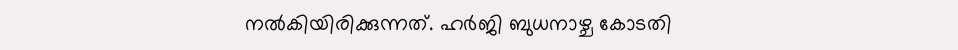നല്‍കിയിരിക്കുന്നത്. ഹര്‍ജി ബുധനാഴ്ച കോടതി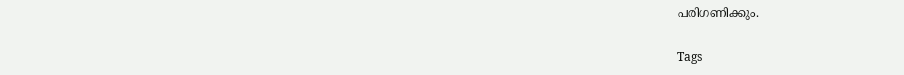പരിഗണിക്കും.

Tags